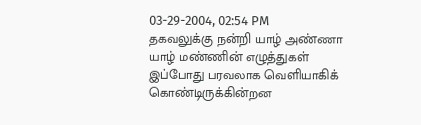03-29-2004, 02:54 PM
தகவலுக்கு நன்றி யாழ் அண்ணா
யாழ் மண்ணின் எழுத்துகள் இப்போது பரவலாக வெளியாகிக் கொண்டிருக்கின்றன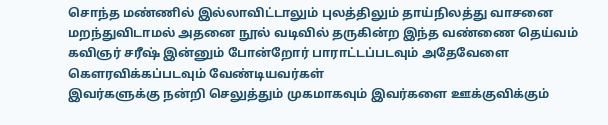சொந்த மண்ணில் இல்லாவிட்டாலும் புலத்திலும் தாய்நிலத்து வாசனை மறந்துவிடாமல் அதனை நூல் வடிவில் தருகின்ற இந்த வண்ணை தெய்வம் கவிஞர் சரீஷ் இன்னும் போன்றோர் பாராட்டப்படவும் அதேவேளை கௌரவிக்கப்படவும் வேண்டியவர்கள்
இவர்களுக்கு நன்றி செலுத்தும் முகமாகவும் இவர்களை ஊக்குவிக்கும்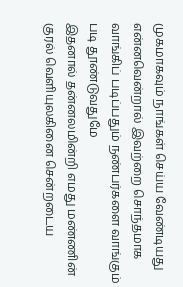முகமாகவும் நாங்கள் செய்ய வேண்டியது என்னவென்றால் இவற்றை சொந்தமாக வாங்கிப் படிப்பதும் நண்பர்களை வாங்கும் படி தூண்டுவதுமே
இதனால் தன்னலமின்றி எமது மண்ணின் குரல் வெளியுலகினை சென்றடைய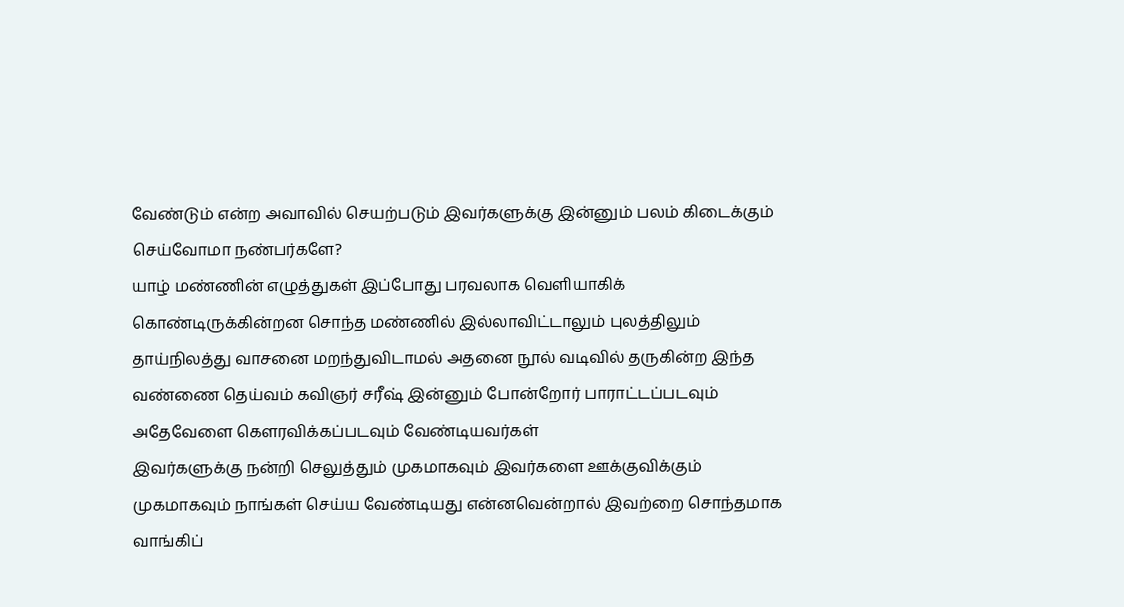வேண்டும் என்ற அவாவில் செயற்படும் இவர்களுக்கு இன்னும் பலம் கிடைக்கும்
செய்வோமா நண்பர்களே?
யாழ் மண்ணின் எழுத்துகள் இப்போது பரவலாக வெளியாகிக் கொண்டிருக்கின்றன சொந்த மண்ணில் இல்லாவிட்டாலும் புலத்திலும் தாய்நிலத்து வாசனை மறந்துவிடாமல் அதனை நூல் வடிவில் தருகின்ற இந்த வண்ணை தெய்வம் கவிஞர் சரீஷ் இன்னும் போன்றோர் பாராட்டப்படவும் அதேவேளை கௌரவிக்கப்படவும் வேண்டியவர்கள்
இவர்களுக்கு நன்றி செலுத்தும் முகமாகவும் இவர்களை ஊக்குவிக்கும் முகமாகவும் நாங்கள் செய்ய வேண்டியது என்னவென்றால் இவற்றை சொந்தமாக வாங்கிப்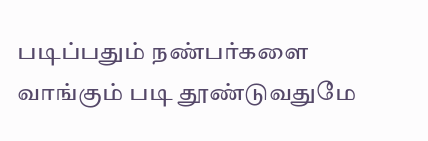படிப்பதும் நண்பர்களை வாங்கும் படி தூண்டுவதுமே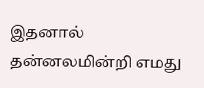இதனால் தன்னலமின்றி எமது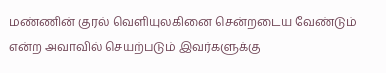மண்ணின் குரல் வெளியுலகினை சென்றடைய வேண்டும் என்ற அவாவில் செயற்படும் இவர்களுக்கு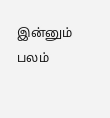இன்னும் பலம்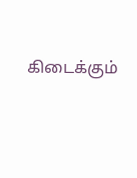கிடைக்கும்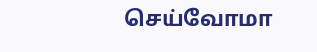செய்வோமா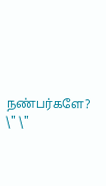நண்பர்களே?
\" \"